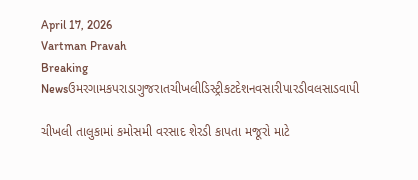April 17, 2026
Vartman Pravah
Breaking Newsઉમરગામકપરાડાગુજરાતચીખલીડિસ્ટ્રીકટદેશનવસારીપારડીવલસાડવાપી

ચીખલી તાલુકામાં કમોસમી વરસાદ શેરડી કાપતા મજૂરો માટે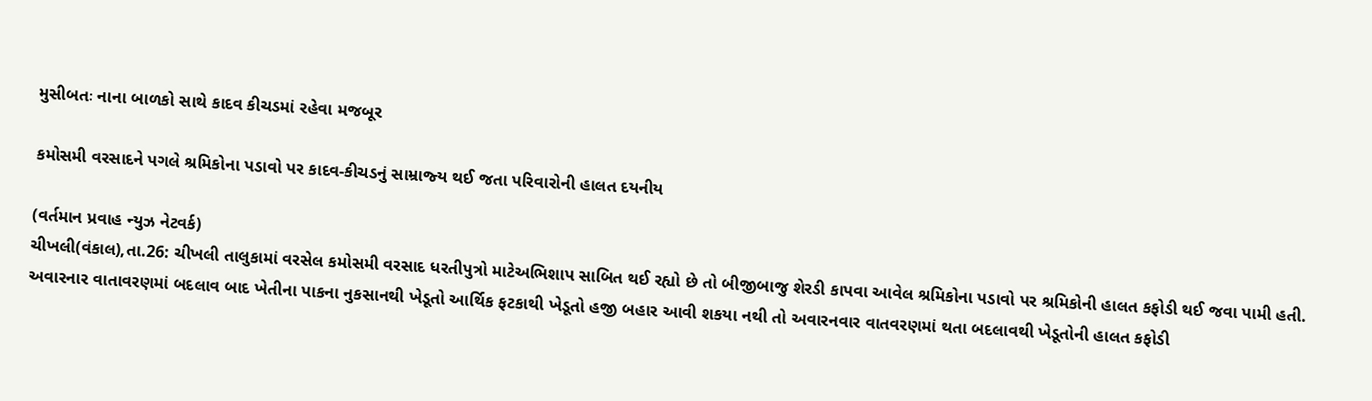મુસીબતઃ નાના બાળકો સાથે કાદવ કીચડમાં રહેવા મજબૂર

કમોસમી વરસાદને પગલે શ્રમિકોના પડાવો પર કાદવ-કીચડનું સામ્રાજ્‍ય થઈ જતા પરિવારોની હાલત દયનીય

(વર્તમાન પ્રવાહ ન્‍યુઝ નેટવર્ક)
ચીખલી(વંકાલ),તા.26: ચીખલી તાલુકામાં વરસેલ કમોસમી વરસાદ ધરતીપુત્રો માટેઅભિશાપ સાબિત થઈ રહ્યો છે તો બીજીબાજુ શેરડી કાપવા આવેલ શ્રમિકોના પડાવો પર શ્રમિકોની હાલત કફોડી થઈ જવા પામી હતી.
અવારનાર વાતાવરણમાં બદલાવ બાદ ખેતીના પાકના નુકસાનથી ખેડૂતો આર્થિક ફટકાથી ખેડૂતો હજી બહાર આવી શકયા નથી તો અવારનવાર વાતવરણમાં થતા બદલાવથી ખેડૂતોની હાલત કફોડી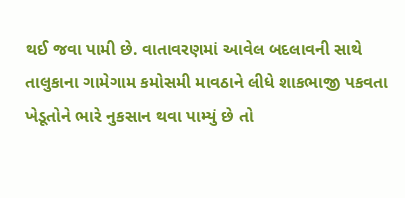થઈ જવા પામી છે. વાતાવરણમાં આવેલ બદલાવની સાથે તાલુકાના ગામેગામ કમોસમી માવઠાને લીધે શાકભાજી પકવતા ખેડૂતોને ભારે નુકસાન થવા પામ્‍યું છે તો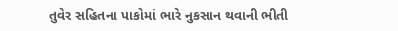તુવેર સહિતના પાકોમાં ભારે નુકસાન થવાની ભીતી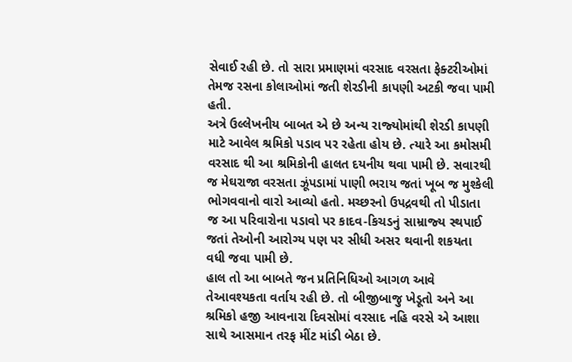સેવાઈ રહી છે. તો સારા પ્રમાણમાં વરસાદ વરસતા ફેક્‍ટરીઓમાં તેમજ રસના કોલાઓમાં જતી શેરડીની કાપણી અટકી જવા પામી હતી.
અત્રે ઉલ્લેખનીય બાબત એ છે અન્‍ય રાજ્‍યોમાંથી શેરડી કાપણી માટે આવેલ શ્રમિકો પડાવ પર રહેતા હોય છે. ત્‍યારે આ કમોસમી વરસાદ થી આ શ્રમિકોની હાલત દયનીય થવા પામી છે. સવારથી જ મેઘરાજા વરસતા ઝૂંપડામાં પાણી ભરાય જતાં ખૂબ જ મુશ્‍કેલી ભોગવવાનો વારો આવ્‍યો હતો. મચ્‍છરનો ઉપદ્રવથી તો પીડાતા જ આ પરિવારોના પડાવો પર કાદવ-કિચડનું સામ્રાજ્‍ય સ્‍થપાઈ જતાં તેઓની આરોગ્‍ય પણ પર સીધી અસર થવાની શકયતા વધી જવા પામી છે.
હાલ તો આ બાબતે જન પ્રતિનિધિઓ આગળ આવે તેઆવશ્‍યકતા વર્તાય રહી છે. તો બીજીબાજુ ખેડૂતો અને આ શ્રમિકો હજી આવનારા દિવસોમાં વરસાદ નહિ વરસે એ આશા સાથે આસમાન તરફ મીંટ માંડી બેઠા છે.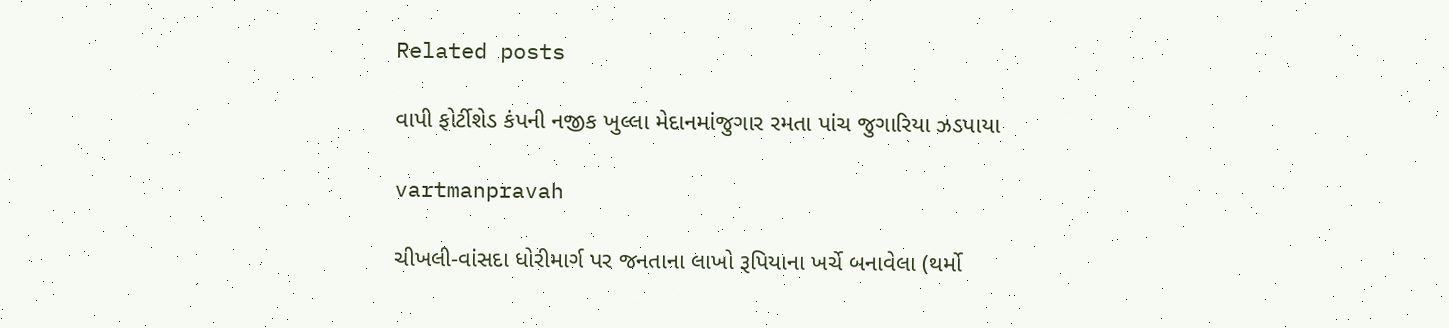Related posts

વાપી ફોર્ટીશેડ કંપની નજીક ખુલ્લા મેદાનમાંજુગાર રમતા પાંચ જુગારિયા ઝડપાયા

vartmanpravah

ચીખલી-વાંસદા ધોરીમાર્ગ પર જનતાના લાખો રૂપિયાના ખર્ચે બનાવેલા (થર્મો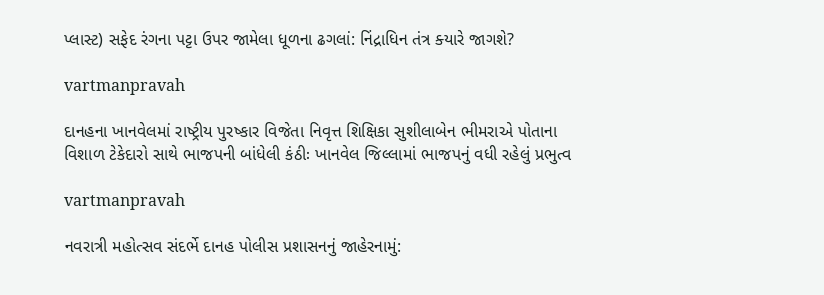પ્‍લાસ્‍ટ) સફેદ રંગના પટ્ટા ઉપર જામેલા ધૂળના ઢગલાં: નિંદ્રાધિન તંત્ર ક્‍યારે જાગશે?

vartmanpravah

દાનહના ખાનવેલમાં રાષ્‍ટ્રીય પુરષ્‍કાર વિજેતા નિવૃત્ત શિક્ષિકા સુશીલાબેન ભીમરાએ પોતાના વિશાળ ટેકેદારો સાથે ભાજપની બાંધેલી કંઠીઃ ખાનવેલ જિલ્લામાં ભાજપનું વધી રહેલું પ્રભુત્‍વ

vartmanpravah

નવરાત્રી મહોત્‍સવ સંદર્ભે દાનહ પોલીસ પ્રશાસનનું જાહેરનામું: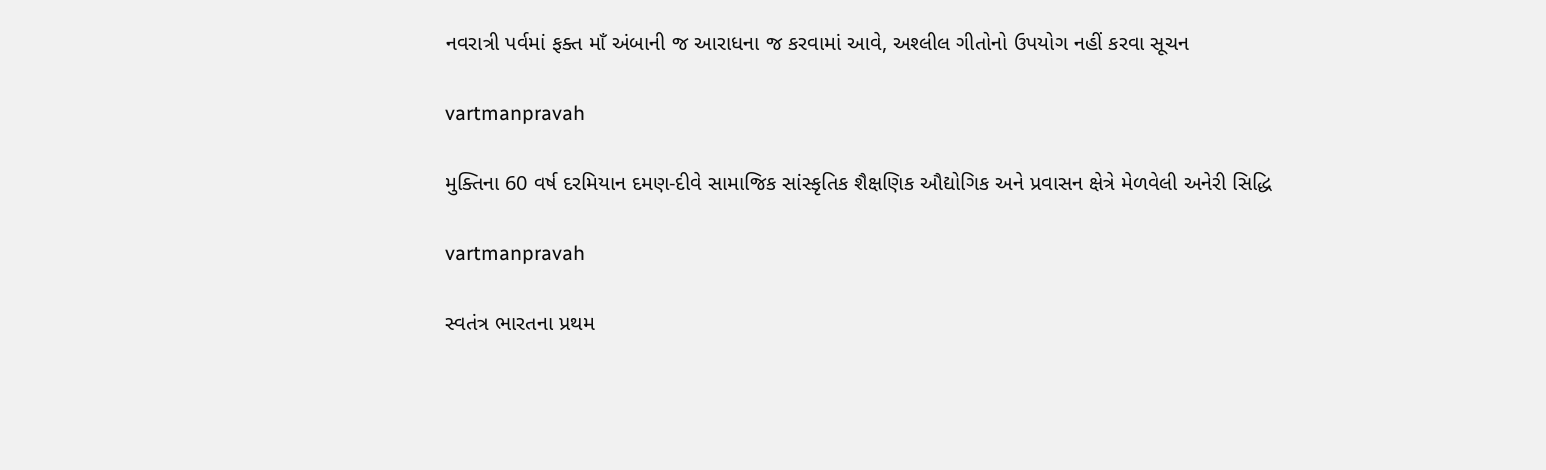નવરાત્રી પર્વમાં ફક્‍ત માઁ અંબાની જ આરાધના જ કરવામાં આવે, અશ્‍લીલ ગીતોનો ઉપયોગ નહીં કરવા સૂચન

vartmanpravah

મુક્‍તિના 60 વર્ષ દરમિયાન દમણ-દીવે સામાજિક સાંસ્‍કૃતિક શૈક્ષણિક ઔદ્યોગિક અને પ્રવાસન ક્ષેત્રે મેળવેલી અનેરી સિદ્ધિ

vartmanpravah

સ્‍વતંત્ર ભારતના પ્રથમ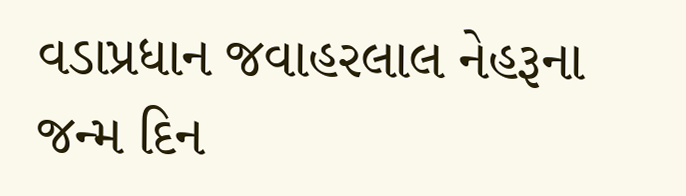વડાપ્રધાન જવાહરલાલ નેહરૂના જન્‍મ દિન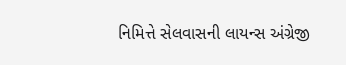નિમિત્તે સેલવાસની લાયન્‍સ અંગ્રેજી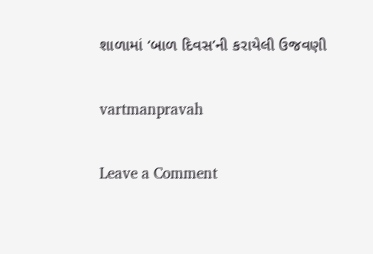શાળામાં ‘બાળ દિવસ’ની કરાયેલી ઉજવણી

vartmanpravah

Leave a Comment